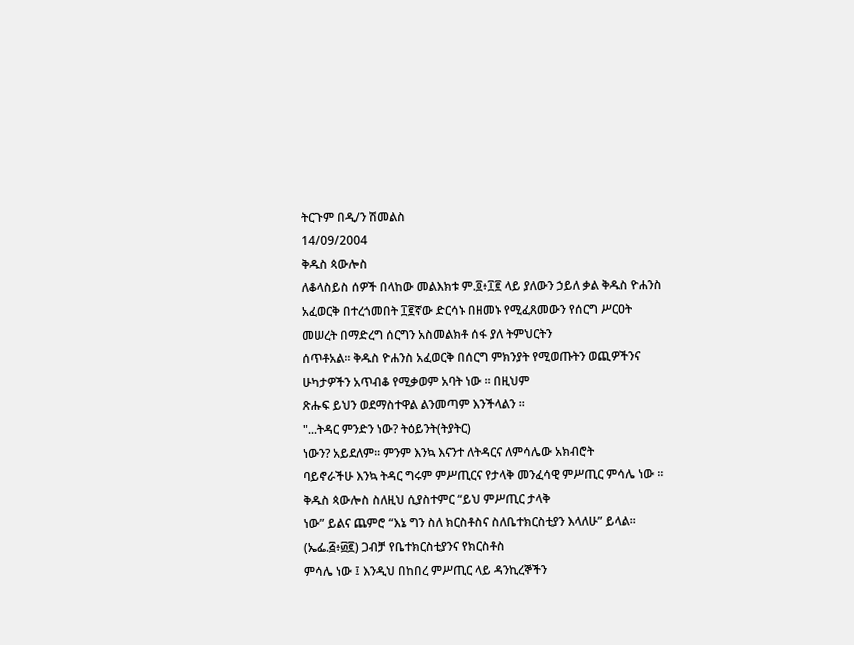ትርጉም በዲ/ን ሽመልስ
14/09/2004
ቅዱስ ጳውሎስ
ለቆላስይስ ሰዎች በላከው መልእክቱ ም.፬፥፲፪ ላይ ያለውን ኃይለ ቃል ቅዱስ ዮሐንስ አፈወርቅ በተረጎመበት ፲፪ኛው ድርሳኑ በዘመኑ የሚፈጸመውን የሰርግ ሥርዐት መሠረት በማድረግ ሰርግን አስመልክቶ ሰፋ ያለ ትምህርትን
ሰጥቶአል፡፡ ቅዱስ ዮሐንስ አፈወርቅ በሰርግ ምክንያት የሚወጡትን ወጪዎችንና ሁካታዎችን አጥብቆ የሚቃወም አባት ነው ፡፡ በዚህም
ጽሑፍ ይህን ወደማስተዋል ልንመጣም እንችላልን ፡፡
"...ትዳር ምንድን ነው? ትዕይንት(ትያትር)
ነውን? አይደለም፡፡ ምንም እንኳ እናንተ ለትዳርና ለምሳሌው አክብሮት
ባይኖራችሁ እንኳ ትዳር ግሩም ምሥጢርና የታላቅ መንፈሳዊ ምሥጢር ምሳሌ ነው ፡፡ ቅዱስ ጳውሎስ ስለዚህ ሲያስተምር “ይህ ምሥጢር ታላቅ
ነው” ይልና ጨምሮ “እኔ ግን ስለ ክርስቶስና ስለቤተክርስቲያን እላለሁ” ይላል፡፡(ኤፌ.፭፥፴፪) ጋብቻ የቤተክርስቲያንና የክርስቶስ
ምሳሌ ነው ፤ እንዲህ በከበረ ምሥጢር ላይ ዳንኪረኞችን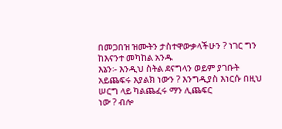በመጋበዝ ዝሙትን ታስተዋውቃላችሁን ? ነገር ግን ከእናንተ መካከል አንዱ
እኔን፡- እንዲህ ስትል ደናግላን ወይም ያገቡት አይጨፍሩ እያልክ ነውን ? እንግዲያስ እነርሱ በዚህ ሠርግ ላይ ካልጨፈሩ ማን ሊጨፍር
ነው ? ብሎ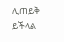ሊጠይቅ ይችላል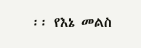፡፡ የእኔ መልስ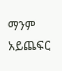ማንም አይጨፍር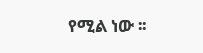የሚል ነው ፡፡